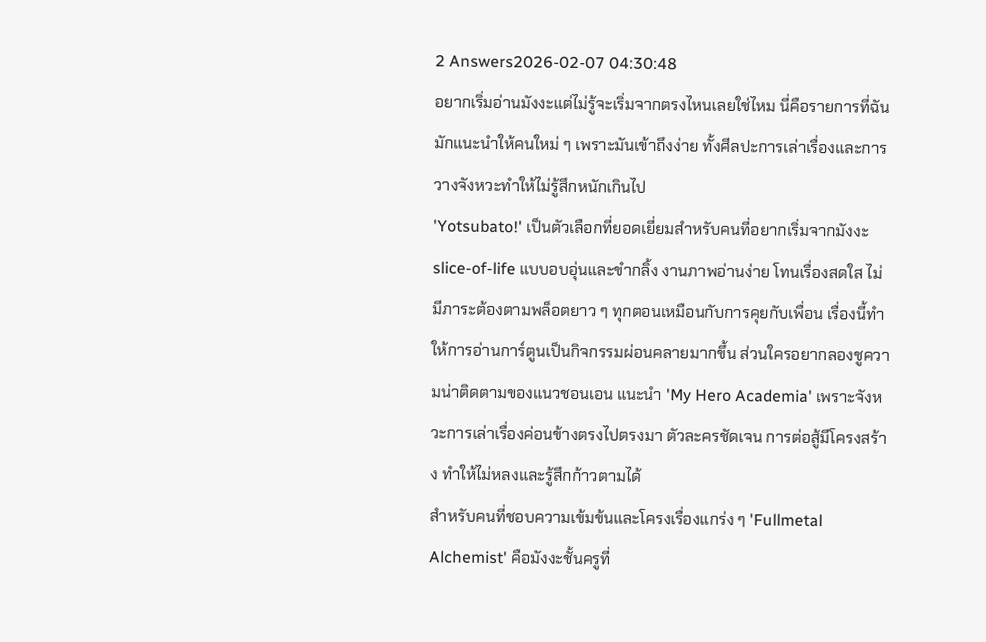2 Answers2026-02-07 04:30:48
อยากเริ่มอ่านมังงะแต่ไม่รู้จะเริ่มจากตรงไหนเลยใช่ไหม นี่คือรายการที่ฉันมักแนะนำให้คนใหม่ ๆ เพราะมันเข้าถึงง่าย ทั้งศีลปะการเล่าเรื่องและการวางจังหวะทำให้ไม่รู้สึกหนักเกินไป
'Yotsubato!' เป็นตัวเลือกที่ยอดเยี่ยมสำหรับคนที่อยากเริ่มจากมังงะ slice-of-life แบบอบอุ่นและขำกลิ้ง งานภาพอ่านง่าย โทนเรื่องสดใส ไม่มีภาระต้องตามพล็อตยาว ๆ ทุกตอนเหมือนกับการคุยกับเพื่อน เรื่องนี้ทำให้การอ่านการ์ตูนเป็นกิจกรรมผ่อนคลายมากขึ้น ส่วนใครอยากลองชูความน่าติดตามของแนวชอนเอน แนะนำ 'My Hero Academia' เพราะจังหวะการเล่าเรื่องค่อนข้างตรงไปตรงมา ตัวละครชัดเจน การต่อสู้มีโครงสร้าง ทำให้ไม่หลงและรู้สึกก้าวตามได้
สำหรับคนที่ชอบความเข้มข้นและโครงเรื่องแกร่ง ๆ 'Fullmetal Alchemist' คือมังงะชั้นครูที่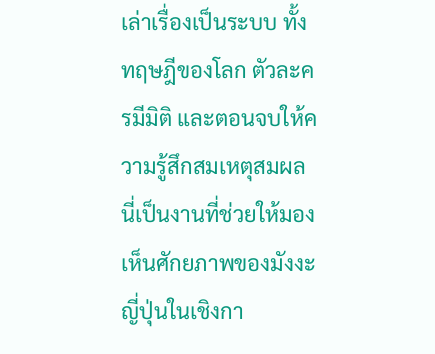เล่าเรื่องเป็นระบบ ทั้งทฤษฎีของโลก ตัวละครมีมิติ และตอนจบให้ความรู้สึกสมเหตุสมผล นี่เป็นงานที่ช่วยให้มองเห็นศักยภาพของมังงะญี่ปุ่นในเชิงกา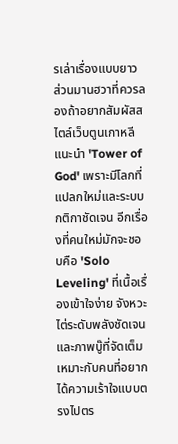รเล่าเรื่องแบบยาว ส่วนมานฮวาที่ควรลองถ้าอยากสัมผัสสไตล์เว็บตูนเกาหลี แนะนำ 'Tower of God' เพราะมีโลกที่แปลกใหม่และระบบกติกาชัดเจน อีกเรื่องที่คนใหม่มักจะชอบคือ 'Solo Leveling' ที่เนื้อเรื่องเข้าใจง่าย จังหวะไต่ระดับพลังชัดเจน และภาพบู๊ที่จัดเต็ม เหมาะกับคนที่อยากได้ความเร้าใจแบบตรงไปตร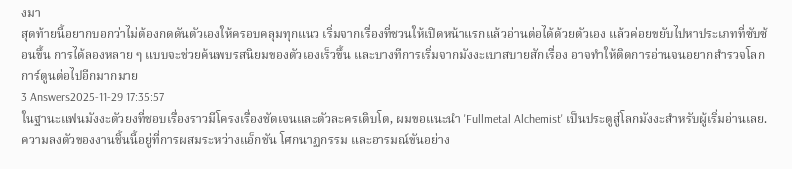งมา
สุดท้ายนี้อยากบอกว่าไม่ต้องกดดันตัวเองให้ครอบคลุมทุกแนว เริ่มจากเรื่องที่ชวนให้เปิดหน้าแรกแล้วอ่านต่อได้ด้วยตัวเอง แล้วค่อยขยับไปหาประเภทที่ซับซ้อนขึ้น การได้ลองหลาย ๆ แบบจะช่วยค้นพบรสนิยมของตัวเองเร็วขึ้น และบางทีการเริ่มจากมังงะเบาสบายสักเรื่อง อาจทำให้ติดการอ่านจนอยากสำรวจโลกการ์ตูนต่อไปอีกมากมาย
3 Answers2025-11-29 17:35:57
ในฐานะแฟนมังงะตัวยงที่ชอบเรื่องราวมีโครงเรื่องชัดเจนและตัวละครเติบโต, ผมขอแนะนำ 'Fullmetal Alchemist' เป็นประตูสู่โลกมังงะสำหรับผู้เริ่มอ่านเลย. ความลงตัวของงานชิ้นนี้อยู่ที่การผสมระหว่างแอ็กชัน โศกนาฏกรรม และอารมณ์ขันอย่าง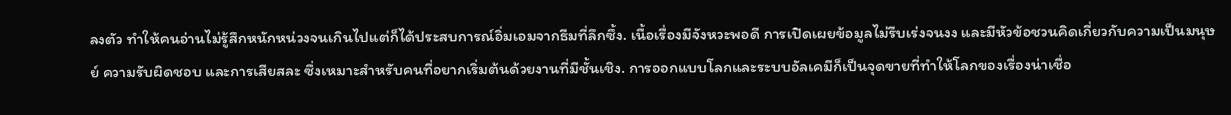ลงตัว ทำให้คนอ่านไม่รู้สึกหนักหน่วงจนเกินไปแต่ก็ได้ประสบการณ์อิ่มเอมจากธีมที่ลึกซึ้ง. เนื้อเรื่องมีจังหวะพอดี การเปิดเผยข้อมูลไม่รีบเร่งจนงง และมีหัวข้อชวนคิดเกี่ยวกับความเป็นมนุษย์ ความรับผิดชอบ และการเสียสละ ซึ่งเหมาะสำหรับคนที่อยากเริ่มต้นด้วยงานที่มีชั้นเชิง. การออกแบบโลกและระบบอัลเคมีก็เป็นจุดขายที่ทำให้โลกของเรื่องน่าเชื่อ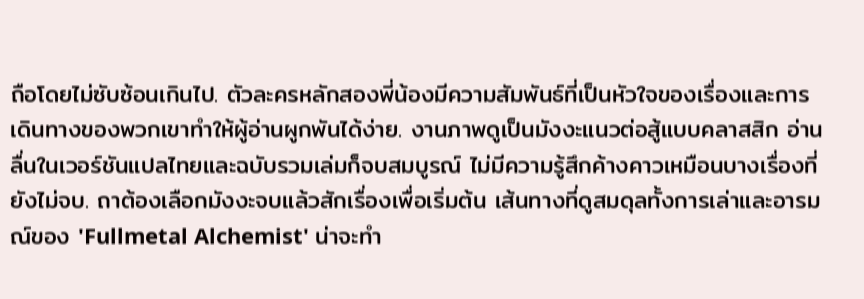ถือโดยไม่ซับซ้อนเกินไป. ตัวละครหลักสองพี่น้องมีความสัมพันธ์ที่เป็นหัวใจของเรื่องและการเดินทางของพวกเขาทำให้ผู้อ่านผูกพันได้ง่าย. งานภาพดูเป็นมังงะแนวต่อสู้แบบคลาสสิก อ่านลื่นในเวอร์ชันแปลไทยและฉบับรวมเล่มก็จบสมบูรณ์ ไม่มีความรู้สึกค้างคาวเหมือนบางเรื่องที่ยังไม่จบ. ถาต้องเลือกมังงะจบแล้วสักเรื่องเพื่อเริ่มต้น เส้นทางที่ดูสมดุลทั้งการเล่าและอารมณ์ของ 'Fullmetal Alchemist' น่าจะทำ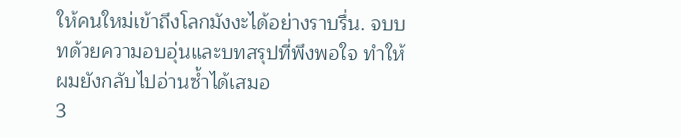ให้คนใหม่เข้าถึงโลกมังงะได้อย่างราบรื่น. จบบทด้วยความอบอุ่นและบทสรุปที่พึงพอใจ ทำให้ผมยังกลับไปอ่านซ้ำได้เสมอ
3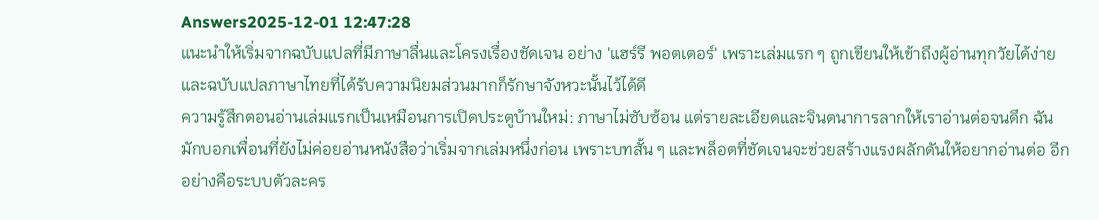Answers2025-12-01 12:47:28
แนะนำให้เริ่มจากฉบับแปลที่มีภาษาลื่นและโครงเรื่องชัดเจน อย่าง 'แฮร์รี พอตเตอร์' เพราะเล่มแรก ๆ ถูกเขียนให้เข้าถึงผู้อ่านทุกวัยได้ง่าย และฉบับแปลภาษาไทยที่ได้รับความนิยมส่วนมากก็รักษาจังหวะนั้นไว้ได้ดี
ความรู้สึกตอนอ่านเล่มแรกเป็นเหมือนการเปิดประตูบ้านใหม่: ภาษาไม่ซับซ้อน แต่รายละเอียดและจินตนาการลากให้เราอ่านต่อจนดึก ฉันมักบอกเพื่อนที่ยังไม่ค่อยอ่านหนังสือว่าเริ่มจากเล่มหนึ่งก่อน เพราะบทสั้น ๆ และพล็อตที่ชัดเจนจะช่วยสร้างแรงผลักดันให้อยากอ่านต่อ อีกอย่างคือระบบตัวละคร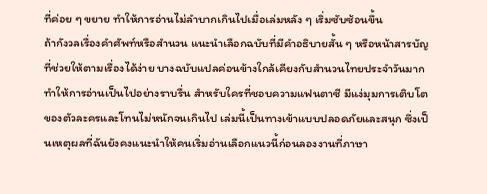ที่ค่อย ๆ ขยาย ทำให้การอ่านไม่ลำบากเกินไปเมื่อเล่มหลัง ๆ เริ่มซับซ้อนขึ้น
ถ้ากังวลเรื่องคำศัพท์หรือสำนวน แนะนำเลือกฉบับที่มีคำอธิบายสั้น ๆ หรือหน้าสารบัญที่ช่วยให้ตามเรื่องได้ง่าย บางฉบับแปลค่อนข้างใกล้เคียงกับสำนวนไทยประจำวันมาก ทำให้การอ่านเป็นไปอย่างราบรื่น สำหรับใครที่ชอบความแฟนตาซี มีแง่มุมการเติบโตของตัวละครและโทนไม่หนักจนเกินไป เล่มนี้เป็นทางเข้าแบบปลอดภัยและสนุก ซึ่งเป็นเหตุผลที่ฉันยังคงแนะนำให้คนเริ่มอ่านเลือกแนวนี้ก่อนลองงานที่ภาษา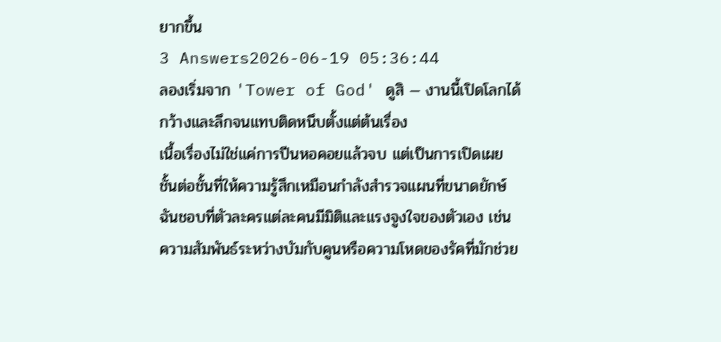ยากขึ้น
3 Answers2026-06-19 05:36:44
ลองเริ่มจาก 'Tower of God' ดูสิ — งานนี้เปิดโลกได้กว้างและลึกจนแทบติดหนึบตั้งแต่ต้นเรื่อง
เนื้อเรื่องไม่ใช่แค่การปีนหอคอยแล้วจบ แต่เป็นการเปิดเผยชั้นต่อชั้นที่ให้ความรู้สึกเหมือนกำลังสำรวจแผนที่ขนาดยักษ์ ฉันชอบที่ตัวละครแต่ละคนมีมิติและแรงจูงใจของตัวเอง เช่นความสัมพันธ์ระหว่างบัมกับคูนหรือความโหดของรัคที่มักช่วย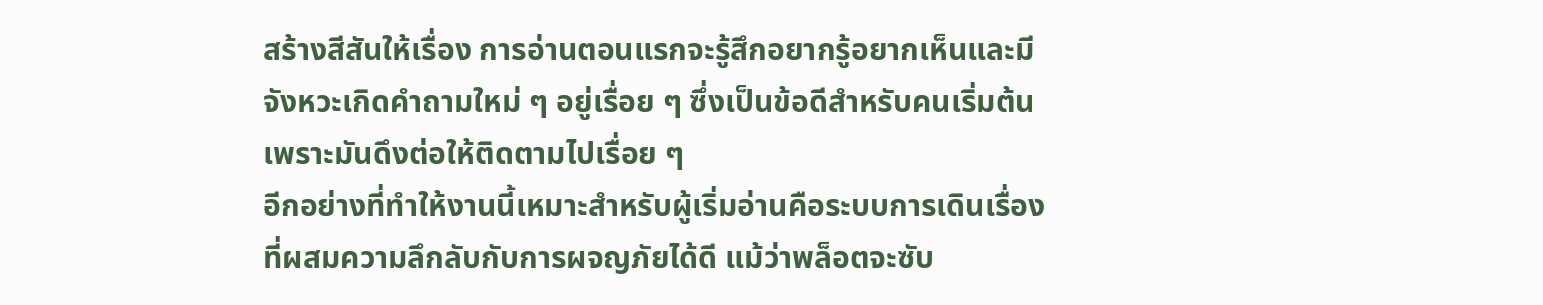สร้างสีสันให้เรื่อง การอ่านตอนแรกจะรู้สึกอยากรู้อยากเห็นและมีจังหวะเกิดคำถามใหม่ ๆ อยู่เรื่อย ๆ ซึ่งเป็นข้อดีสำหรับคนเริ่มต้นเพราะมันดึงต่อให้ติดตามไปเรื่อย ๆ
อีกอย่างที่ทำให้งานนี้เหมาะสำหรับผู้เริ่มอ่านคือระบบการเดินเรื่องที่ผสมความลึกลับกับการผจญภัยได้ดี แม้ว่าพล็อตจะซับ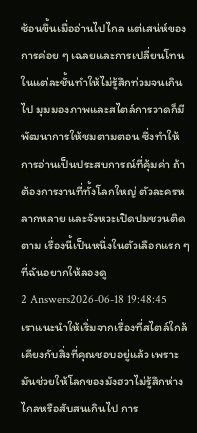ซ้อนขึ้นเมื่ออ่านไปไกล แต่เสน่ห์ของการค่อย ๆ เฉลยและการเปลี่ยนโทนในแต่ละชั้นทำให้ไม่รู้สึกท่วมจนเกินไป มุมมองภาพและสไตล์การวาดก็มีพัฒนาการให้ชมตามตอน ซึ่งทำให้การอ่านเป็นประสบการณ์ที่คุ้มค่า ถ้าต้องการงานที่ทั้งโลกใหญ่ ตัวละครหลากหลาย และจังหวะเปิดปมชวนติดตาม เรื่องนี้เป็นหนึ่งในตัวเลือกแรก ๆ ที่ฉันอยากให้ลองดู
2 Answers2026-06-18 19:48:45
เราแนะนำให้เริ่มจากเรื่องที่สไตล์ใกล้เคียงกับสิ่งที่คุณชอบอยู่แล้ว เพราะมันช่วยให้โลกของมังฮวาไม่รู้สึกห่างไกลหรือสับสนเกินไป การ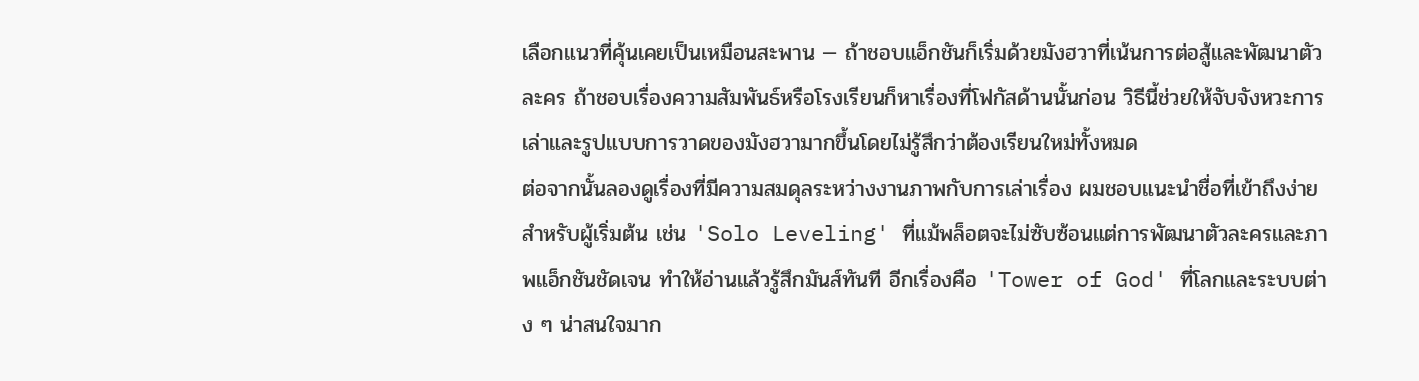เลือกแนวที่คุ้นเคยเป็นเหมือนสะพาน — ถ้าชอบแอ็กชันก็เริ่มด้วยมังฮวาที่เน้นการต่อสู้และพัฒนาตัวละคร ถ้าชอบเรื่องความสัมพันธ์หรือโรงเรียนก็หาเรื่องที่โฟกัสด้านนั้นก่อน วิธีนี้ช่วยให้จับจังหวะการเล่าและรูปแบบการวาดของมังฮวามากขึ้นโดยไม่รู้สึกว่าต้องเรียนใหม่ทั้งหมด
ต่อจากนั้นลองดูเรื่องที่มีความสมดุลระหว่างงานภาพกับการเล่าเรื่อง ผมชอบแนะนำชื่อที่เข้าถึงง่ายสำหรับผู้เริ่มต้น เช่น 'Solo Leveling' ที่แม้พล็อตจะไม่ซับซ้อนแต่การพัฒนาตัวละครและภาพแอ็กชันชัดเจน ทำให้อ่านแล้วรู้สึกมันส์ทันที อีกเรื่องคือ 'Tower of God' ที่โลกและระบบต่าง ๆ น่าสนใจมาก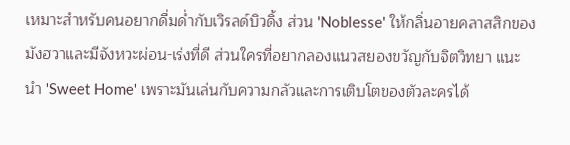เหมาะสำหรับคนอยากดื่มด่ำกับเวิรลด์บิวดิ้ง ส่วน 'Noblesse' ให้กลิ่นอายคลาสสิกของมังฮวาและมีจังหวะผ่อน-เร่งที่ดี ส่วนใครที่อยากลองแนวสยองขวัญกับจิตวิทยา แนะนำ 'Sweet Home' เพราะมันเล่นกับความกลัวและการเติบโตของตัวละครได้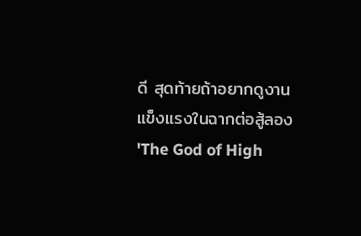ดี สุดท้ายถ้าอยากดูงานแข็งแรงในฉากต่อสู้ลอง 'The God of High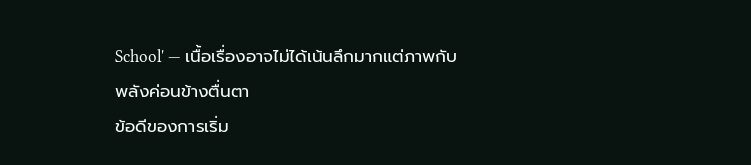School' — เนื้อเรื่องอาจไม่ได้เน้นลึกมากแต่ภาพกับพลังค่อนข้างตื่นตา
ข้อดีของการเริ่ม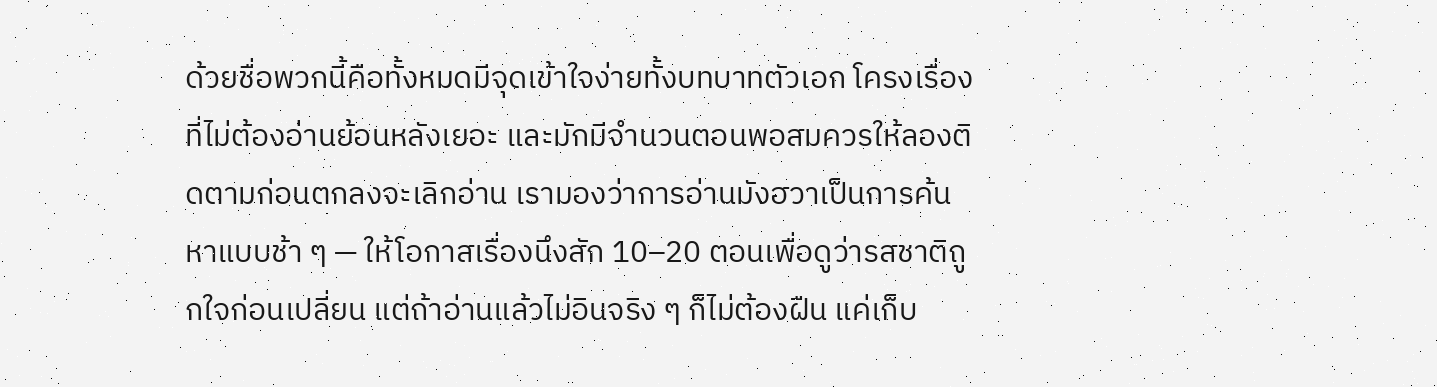ด้วยชื่อพวกนี้คือทั้งหมดมีจุดเข้าใจง่ายทั้งบทบาทตัวเอก โครงเรื่องที่ไม่ต้องอ่านย้อนหลังเยอะ และมักมีจำนวนตอนพอสมควรให้ลองติดตามก่อนตกลงจะเลิกอ่าน เรามองว่าการอ่านมังฮวาเป็นการค้นหาแบบช้า ๆ — ให้โอกาสเรื่องนึงสัก 10–20 ตอนเพื่อดูว่ารสชาติถูกใจก่อนเปลี่ยน แต่ถ้าอ่านแล้วไม่อินจริง ๆ ก็ไม่ต้องฝืน แค่เก็บ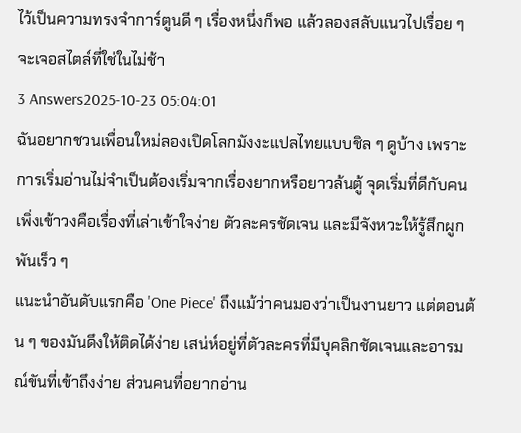ไว้เป็นความทรงจำการ์ตูนดี ๆ เรื่องหนึ่งก็พอ แล้วลองสลับแนวไปเรื่อย ๆ จะเจอสไตล์ที่ใช่ในไม่ช้า
3 Answers2025-10-23 05:04:01
ฉันอยากชวนเพื่อนใหม่ลองเปิดโลกมังงะแปลไทยแบบชิล ๆ ดูบ้าง เพราะการเริ่มอ่านไม่จำเป็นต้องเริ่มจากเรื่องยากหรือยาวล้นตู้ จุดเริ่มที่ดีกับคนเพิ่งเข้าวงคือเรื่องที่เล่าเข้าใจง่าย ตัวละครชัดเจน และมีจังหวะให้รู้สึกผูกพันเร็ว ๆ
แนะนำอันดับแรกคือ 'One Piece' ถึงแม้ว่าคนมองว่าเป็นงานยาว แต่ตอนต้น ๆ ของมันดึงให้ติดได้ง่าย เสน่ห์อยู่ที่ตัวละครที่มีบุคลิกชัดเจนและอารมณ์ขันที่เข้าถึงง่าย ส่วนคนที่อยากอ่าน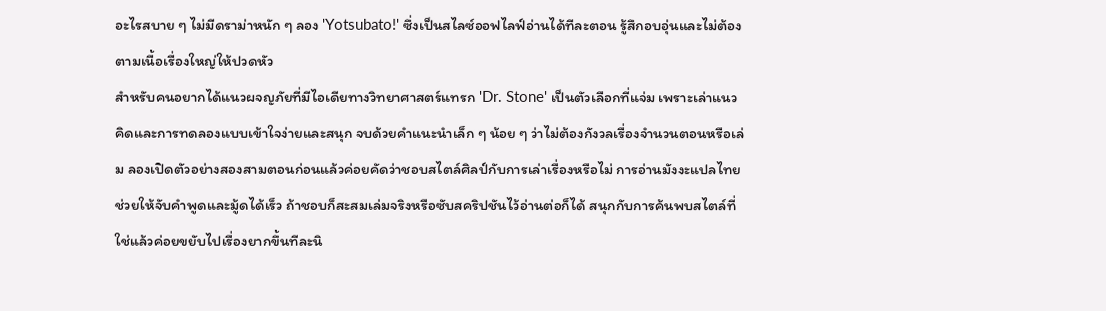อะไรสบาย ๆ ไม่มีดราม่าหนัก ๆ ลอง 'Yotsubato!' ซึ่งเป็นสไลซ์ออฟไลฟ์อ่านได้ทีละตอน รู้สึกอบอุ่นและไม่ต้องตามเนื้อเรื่องใหญ่ให้ปวดหัว
สำหรับคนอยากได้แนวผจญภัยที่มีไอเดียทางวิทยาศาสตร์แทรก 'Dr. Stone' เป็นตัวเลือกที่แจ่ม เพราะเล่าแนวคิดและการทดลองแบบเข้าใจง่ายและสนุก จบด้วยคำแนะนำเล็ก ๆ น้อย ๆ ว่าไม่ต้องกังวลเรื่องจำนวนตอนหรือเล่ม ลองเปิดตัวอย่างสองสามตอนก่อนแล้วค่อยคัดว่าชอบสไตล์ศิลป์กับการเล่าเรื่องหรือไม่ การอ่านมังงะแปลไทยช่วยให้จับคำพูดและมู้ดได้เร็ว ถ้าชอบก็สะสมเล่มจริงหรือซับสคริปชันไว้อ่านต่อก็ได้ สนุกกับการค้นพบสไตล์ที่ใช่แล้วค่อยขยับไปเรื่องยากขึ้นทีละนิ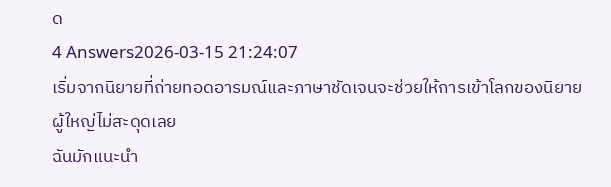ด
4 Answers2026-03-15 21:24:07
เริ่มจากนิยายที่ถ่ายทอดอารมณ์และภาษาชัดเจนจะช่วยให้การเข้าโลกของนิยายผู้ใหญ่ไม่สะดุดเลย
ฉันมักแนะนำ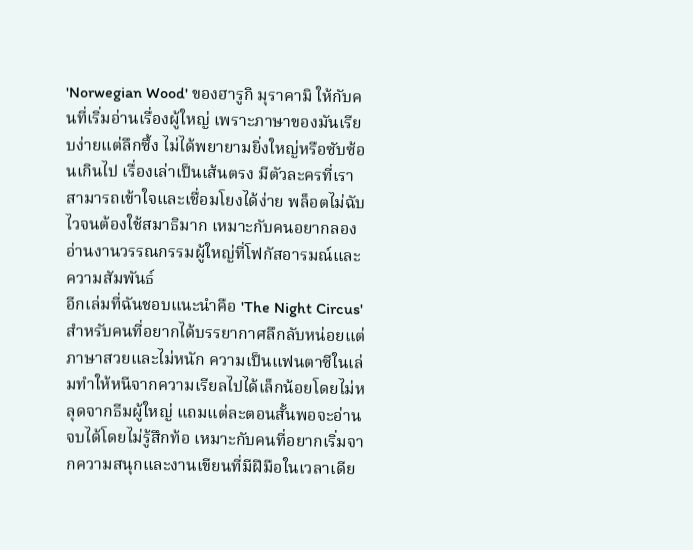'Norwegian Wood' ของฮารูกิ มุราคามิ ให้กับคนที่เริ่มอ่านเรื่องผู้ใหญ่ เพราะภาษาของมันเรียบง่ายแต่ลึกซึ้ง ไม่ได้พยายามยิ่งใหญ่หรือซับซ้อนเกินไป เรื่องเล่าเป็นเส้นตรง มีตัวละครที่เราสามารถเข้าใจและเชื่อมโยงได้ง่าย พล็อตไม่ฉับไวจนต้องใช้สมาธิมาก เหมาะกับคนอยากลองอ่านงานวรรณกรรมผู้ใหญ่ที่โฟกัสอารมณ์และความสัมพันธ์
อีกเล่มที่ฉันชอบแนะนำคือ 'The Night Circus' สำหรับคนที่อยากได้บรรยากาศลึกลับหน่อยแต่ภาษาสวยและไม่หนัก ความเป็นแฟนตาซีในเล่มทำให้หนีจากความเรียลไปได้เล็กน้อยโดยไม่หลุดจากธีมผู้ใหญ่ แถมแต่ละตอนสั้นพอจะอ่านจบได้โดยไม่รู้สึกท้อ เหมาะกับคนที่อยากเริ่มจากความสนุกและงานเขียนที่มีฝีมือในเวลาเดีย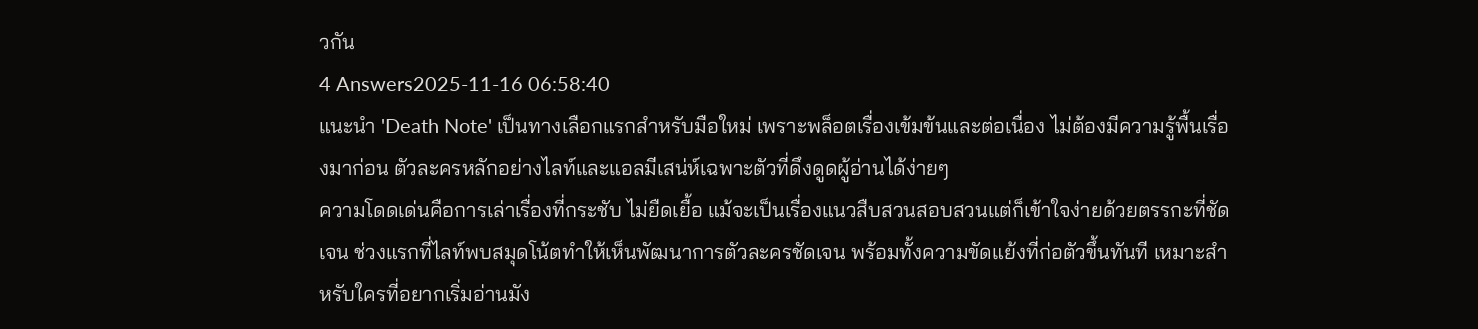วกัน
4 Answers2025-11-16 06:58:40
แนะนำ 'Death Note' เป็นทางเลือกแรกสำหรับมือใหม่ เพราะพล็อตเรื่องเข้มข้นและต่อเนื่อง ไม่ต้องมีความรู้พื้นเรื่องมาก่อน ตัวละครหลักอย่างไลท์และแอลมีเสน่ห์เฉพาะตัวที่ดึงดูดผู้อ่านได้ง่ายๆ
ความโดดเด่นคือการเล่าเรื่องที่กระชับ ไม่ยืดเยื้อ แม้จะเป็นเรื่องแนวสืบสวนสอบสวนแต่ก็เข้าใจง่ายด้วยตรรกะที่ชัดเจน ช่วงแรกที่ไลท์พบสมุดโน้ตทำให้เห็นพัฒนาการตัวละครชัดเจน พร้อมทั้งความขัดแย้งที่ก่อตัวขึ้นทันที เหมาะสำหรับใครที่อยากเริ่มอ่านมัง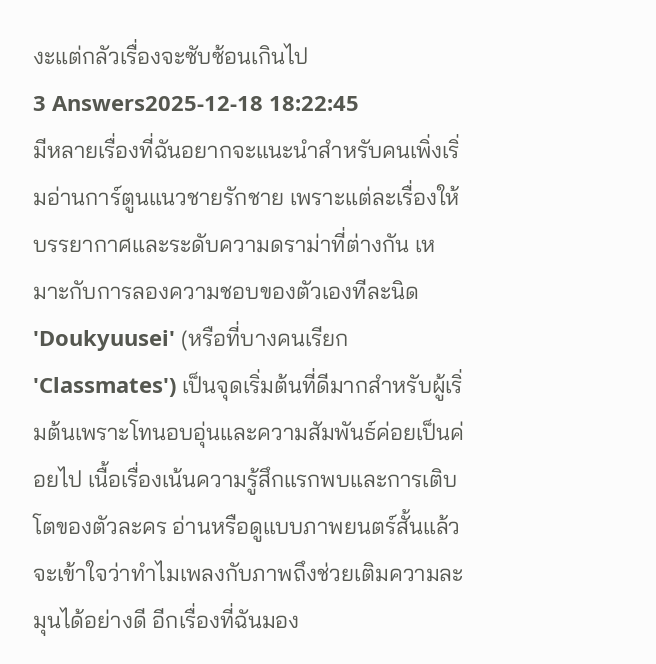งะแต่กลัวเรื่องจะซับซ้อนเกินไป
3 Answers2025-12-18 18:22:45
มีหลายเรื่องที่ฉันอยากจะแนะนำสำหรับคนเพิ่งเริ่มอ่านการ์ตูนแนวชายรักชาย เพราะแต่ละเรื่องให้บรรยากาศและระดับความดราม่าที่ต่างกัน เหมาะกับการลองความชอบของตัวเองทีละนิด
'Doukyuusei' (หรือที่บางคนเรียก 'Classmates') เป็นจุดเริ่มต้นที่ดีมากสำหรับผู้เริ่มต้นเพราะโทนอบอุ่นและความสัมพันธ์ค่อยเป็นค่อยไป เนื้อเรื่องเน้นความรู้สึกแรกพบและการเติบโตของตัวละคร อ่านหรือดูแบบภาพยนตร์สั้นแล้วจะเข้าใจว่าทำไมเพลงกับภาพถึงช่วยเติมความละมุนได้อย่างดี อีกเรื่องที่ฉันมอง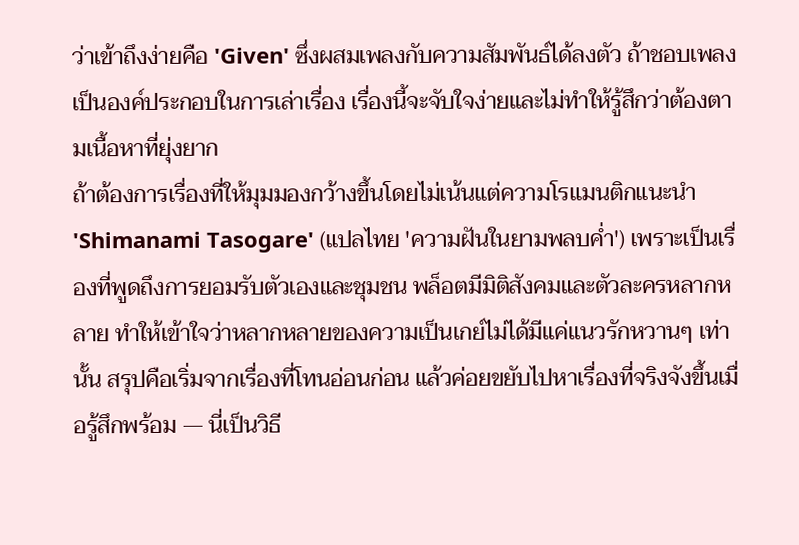ว่าเข้าถึงง่ายคือ 'Given' ซึ่งผสมเพลงกับความสัมพันธ์ได้ลงตัว ถ้าชอบเพลงเป็นองค์ประกอบในการเล่าเรื่อง เรื่องนี้จะจับใจง่ายและไม่ทำให้รู้สึกว่าต้องตามเนื้อหาที่ยุ่งยาก
ถ้าต้องการเรื่องที่ให้มุมมองกว้างขึ้นโดยไม่เน้นแต่ความโรแมนติกแนะนำ 'Shimanami Tasogare' (แปลไทย 'ความฝันในยามพลบค่ำ') เพราะเป็นเรื่องที่พูดถึงการยอมรับตัวเองและชุมชน พล็อตมีมิติสังคมและตัวละครหลากหลาย ทำให้เข้าใจว่าหลากหลายของความเป็นเกย์ไม่ได้มีแค่แนวรักหวานๆ เท่านั้น สรุปคือเริ่มจากเรื่องที่โทนอ่อนก่อน แล้วค่อยขยับไปหาเรื่องที่จริงจังขึ้นเมื่อรู้สึกพร้อม — นี่เป็นวิธี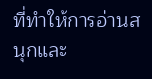ที่ทำให้การอ่านสนุกและ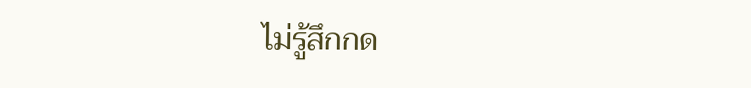ไม่รู้สึกกด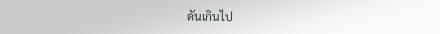ดันเกินไป